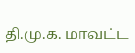தி.மு.க. மாவட்ட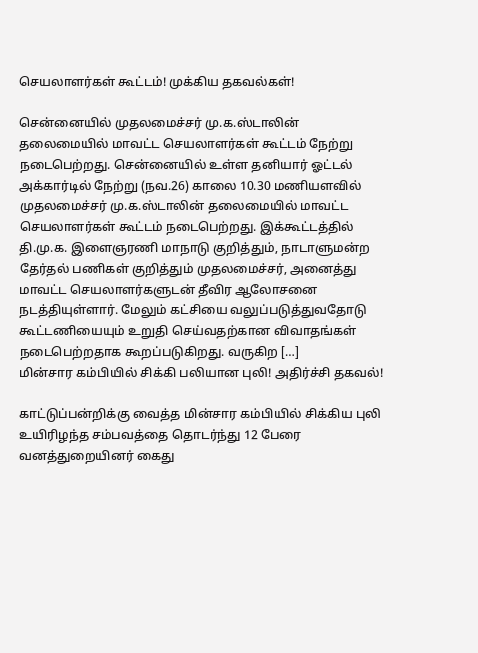செயலாளர்கள் கூட்டம்! முக்கிய தகவல்கள்!

சென்னையில் முதலமைச்சர் மு.க.ஸ்டாலின் தலைமையில் மாவட்ட செயலாளர்கள் கூட்டம் நேற்று நடைபெற்றது. சென்னையில் உள்ள தனியார் ஓட்டல் அக்கார்டில் நேற்று (நவ.26) காலை 10.30 மணியளவில் முதலமைச்சர் மு.க.ஸ்டாலின் தலைமையில் மாவட்ட செயலாளர்கள் கூட்டம் நடைபெற்றது. இக்கூட்டத்தில் தி.மு.க. இளைஞரணி மாநாடு குறித்தும், நாடாளுமன்ற தேர்தல் பணிகள் குறித்தும் முதலமைச்சர், அனைத்து மாவட்ட செயலாளர்களுடன் தீவிர ஆலோசனை நடத்தியுள்ளார். மேலும் கட்சியை வலுப்படுத்துவதோடு கூட்டணியையும் உறுதி செய்வதற்கான விவாதங்கள் நடைபெற்றதாக கூறப்படுகிறது. வருகிற […]
மின்சார கம்பியில் சிக்கி பலியான புலி! அதிர்ச்சி தகவல்!

காட்டுப்பன்றிக்கு வைத்த மின்சார கம்பியில் சிக்கிய புலி உயிரிழந்த சம்பவத்தை தொடர்ந்து 12 பேரை வனத்துறையினர் கைது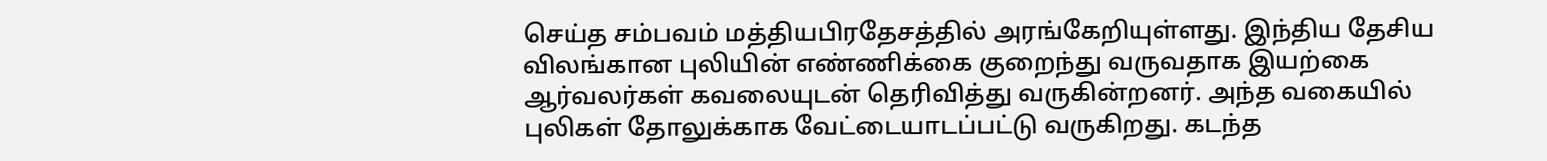செய்த சம்பவம் மத்தியபிரதேசத்தில் அரங்கேறியுள்ளது. இந்திய தேசிய விலங்கான புலியின் எண்ணிக்கை குறைந்து வருவதாக இயற்கை ஆர்வலர்கள் கவலையுடன் தெரிவித்து வருகின்றனர். அந்த வகையில் புலிகள் தோலுக்காக வேட்டையாடப்பட்டு வருகிறது. கடந்த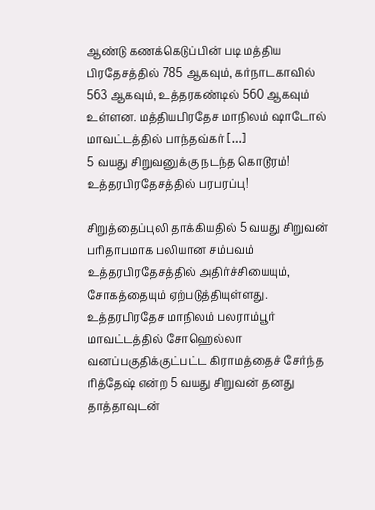ஆண்டு கணக்கெடுப்பின் படி மத்திய பிரதேசத்தில் 785 ஆகவும், கர்நாடகாவில் 563 ஆகவும், உத்தரகண்டில் 560 ஆகவும் உள்ளன. மத்தியபிரதேச மாநிலம் ஷாடோல் மாவட்டத்தில் பாந்தவ்கர் […]
5 வயது சிறுவனுக்கு நடந்த கொடூரம்! உத்தரபிரதேசத்தில் பரபரப்பு!

சிறுத்தைப்புலி தாக்கியதில் 5 வயது சிறுவன் பரிதாபமாக பலியான சம்பவம் உத்தரபிரதேசத்தில் அதிர்ச்சியையும், சோகத்தையும் ஏற்படுத்தியுள்ளது. உத்தரபிரதேச மாநிலம் பலராம்பூர் மாவட்டத்தில் சோஹெல்லா வனப்பகுதிக்குட்பட்ட கிராமத்தைச் சேர்ந்த ரித்தேஷ் என்ற 5 வயது சிறுவன் தனது தாத்தாவுடன்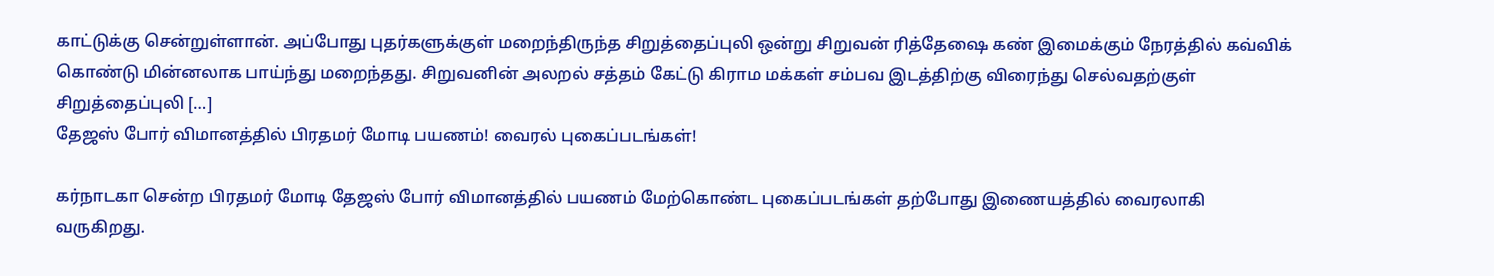காட்டுக்கு சென்றுள்ளான். அப்போது புதர்களுக்குள் மறைந்திருந்த சிறுத்தைப்புலி ஒன்று சிறுவன் ரித்தேஷை கண் இமைக்கும் நேரத்தில் கவ்விக் கொண்டு மின்னலாக பாய்ந்து மறைந்தது. சிறுவனின் அலறல் சத்தம் கேட்டு கிராம மக்கள் சம்பவ இடத்திற்கு விரைந்து செல்வதற்குள் சிறுத்தைப்புலி […]
தேஜஸ் போர் விமானத்தில் பிரதமர் மோடி பயணம்! வைரல் புகைப்படங்கள்!

கர்நாடகா சென்ற பிரதமர் மோடி தேஜஸ் போர் விமானத்தில் பயணம் மேற்கொண்ட புகைப்படங்கள் தற்போது இணையத்தில் வைரலாகி வருகிறது.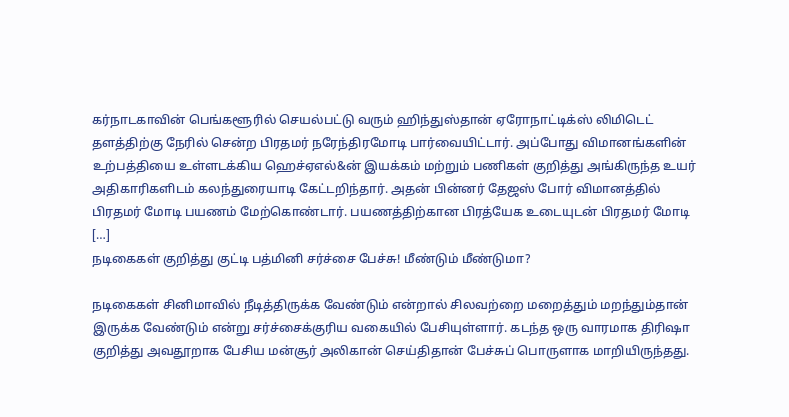கர்நாடகாவின் பெங்களூரில் செயல்பட்டு வரும் ஹிந்துஸ்தான் ஏரோநாட்டிக்ஸ் லிமிடெட் தளத்திற்கு நேரில் சென்ற பிரதமர் நரேந்திரமோடி பார்வையிட்டார். அப்போது விமானங்களின் உற்பத்தியை உள்ளடக்கிய ஹெச்ஏஎல்&ன் இயக்கம் மற்றும் பணிகள் குறித்து அங்கிருந்த உயர் அதிகாரிகளிடம் கலந்துரையாடி கேட்டறிந்தார். அதன் பின்னர் தேஜஸ் போர் விமானத்தில் பிரதமர் மோடி பயணம் மேற்கொண்டார். பயணத்திற்கான பிரத்யேக உடையுடன் பிரதமர் மோடி […]
நடிகைகள் குறித்து குட்டி பத்மினி சர்ச்சை பேச்சு! மீண்டும் மீண்டுமா?

நடிகைகள் சினிமாவில் நீடித்திருக்க வேண்டும் என்றால் சிலவற்றை மறைத்தும் மறந்தும்தான் இருக்க வேண்டும் என்று சர்ச்சைக்குரிய வகையில் பேசியுள்ளார். கடந்த ஒரு வாரமாக திரிஷா குறித்து அவதூறாக பேசிய மன்சூர் அலிகான் செய்திதான் பேச்சுப் பொருளாக மாறியிருந்தது.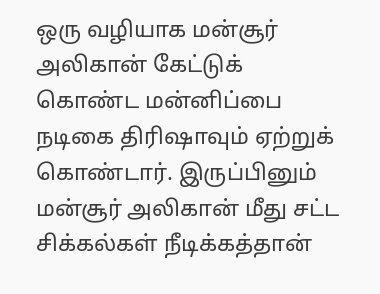ஒரு வழியாக மன்சூர் அலிகான் கேட்டுக் கொண்ட மன்னிப்பை நடிகை திரிஷாவும் ஏற்றுக் கொண்டார். இருப்பினும் மன்சூர் அலிகான் மீது சட்ட சிக்கல்கள் நீடிக்கத்தான்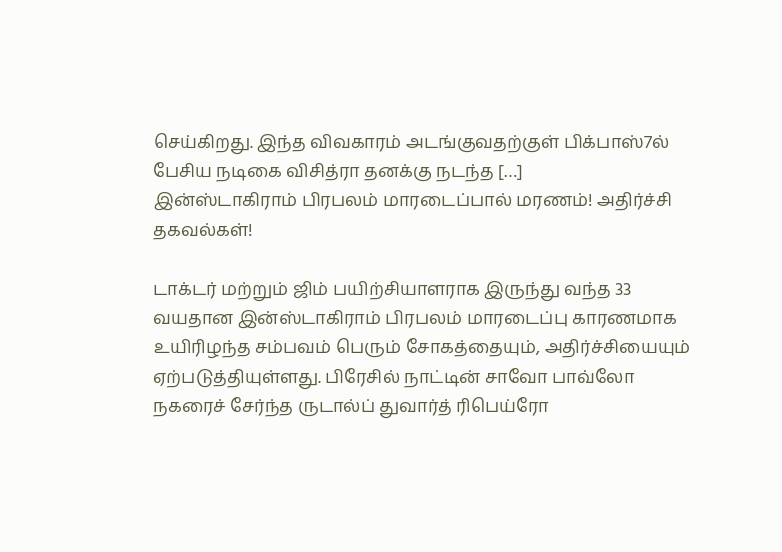செய்கிறது. இந்த விவகாரம் அடங்குவதற்குள் பிக்பாஸ்7ல் பேசிய நடிகை விசித்ரா தனக்கு நடந்த […]
இன்ஸ்டாகிராம் பிரபலம் மாரடைப்பால் மரணம்! அதிர்ச்சி தகவல்கள்!

டாக்டர் மற்றும் ஜிம் பயிற்சியாளராக இருந்து வந்த 33 வயதான இன்ஸ்டாகிராம் பிரபலம் மாரடைப்பு காரணமாக உயிரிழந்த சம்பவம் பெரும் சோகத்தையும், அதிர்ச்சியையும் ஏற்படுத்தியுள்ளது. பிரேசில் நாட்டின் சாவோ பாவ்லோ நகரைச் சேர்ந்த ருடால்ப் துவார்த் ரிபெய்ரோ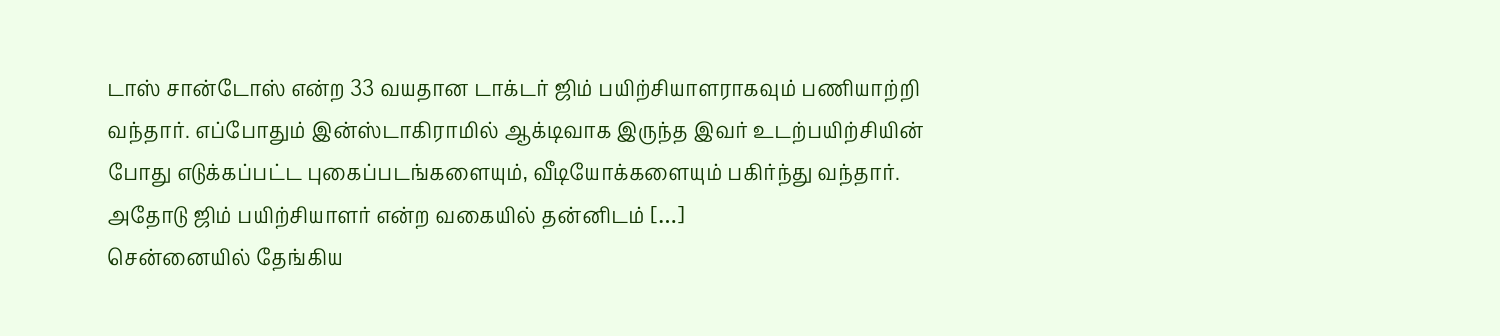டாஸ் சான்டோஸ் என்ற 33 வயதான டாக்டர் ஜிம் பயிற்சியாளராகவும் பணியாற்றி வந்தார். எப்போதும் இன்ஸ்டாகிராமில் ஆக்டிவாக இருந்த இவர் உடற்பயிற்சியின் போது எடுக்கப்பட்ட புகைப்படங்களையும், வீடியோக்களையும் பகிர்ந்து வந்தார். அதோடு ஜிம் பயிற்சியாளர் என்ற வகையில் தன்னிடம் […]
சென்னையில் தேங்கிய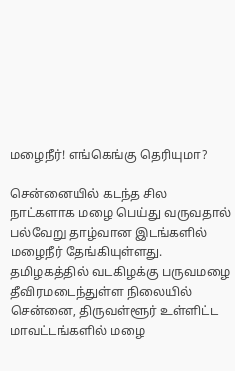மழைநீர்! எங்கெங்கு தெரியுமா?

சென்னையில் கடந்த சில நாட்களாக மழை பெய்து வருவதால் பல்வேறு தாழ்வான இடங்களில் மழைநீர் தேங்கியுள்ளது. தமிழகத்தில் வடகிழக்கு பருவமழை தீவிரமடைந்துள்ள நிலையில் சென்னை, திருவள்ளூர் உள்ளிட்ட மாவட்டங்களில் மழை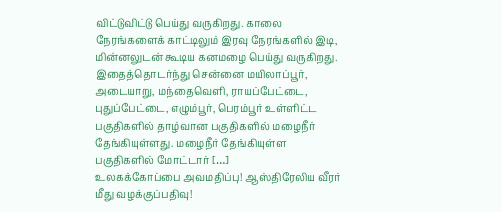விட்டுவிட்டு பெய்து வருகிறது. காலை நேரங்களைக் காட்டிலும் இரவு நேரங்களில் இடி, மின்னலுடன் கூடிய கனமழை பெய்து வருகிறது. இதைத்தொடர்ந்து சென்னை மயிலாப்பூர், அடையாறு, மந்தைவெளி, ராயப்பேட்டை, புதுப்பேட்டை, எழும்பூர், பெரம்பூர் உள்ளிட்ட பகுதிகளில் தாழ்வான பகுதிகளில் மழைநீர் தேங்கியுள்ளது. மழைநீர் தேங்கியுள்ள பகுதிகளில் மோட்டார் […]
உலகக்கோப்பை அவமதிப்பு! ஆஸ்திரேலிய வீரர் மீது வழக்குப்பதிவு!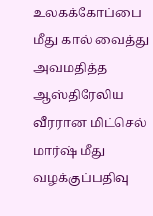உலகக்கோப்பை மீது கால் வைத்து அவமதித்த ஆஸ்திரேலிய வீரரான மிட்செல் மார்ஷ் மீது வழக்குப்பதிவு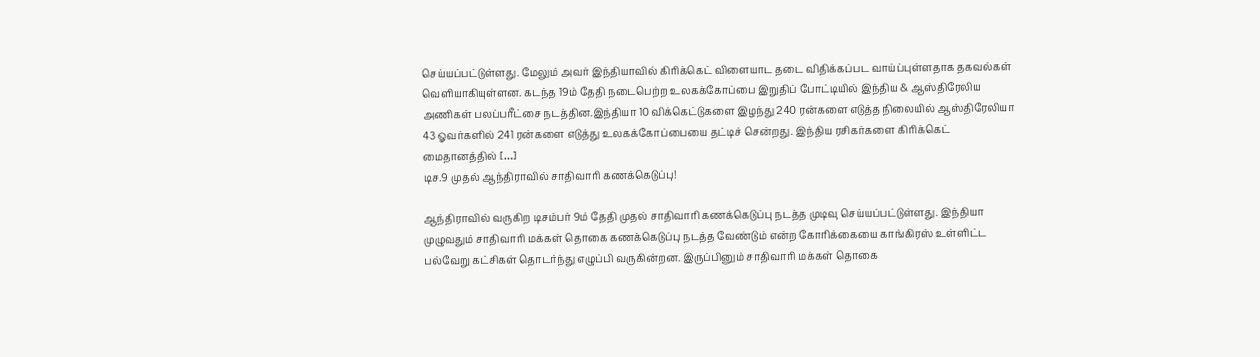செய்யப்பட்டுள்ளது. மேலும் அவர் இந்தியாவில் கிரிக்கெட் விளையாட தடை விதிக்கப்பட வாய்ப்புள்ளதாக தகவல்கள் வெளியாகியுள்ளன. கடந்த 19ம் தேதி நடைபெற்ற உலகக்கோப்பை இறுதிப் போட்டியில் இந்திய & ஆஸ்திரேலிய அணிகள் பலப்பரீட்சை நடத்தின.இந்தியா 10 விக்கெட்டுகளை இழந்து 240 ரன்களை எடுத்த நிலையில் ஆஸ்திரேலியா 43 ஓவர்களில் 241 ரன்களை எடுத்து உலகக்கோப்பையை தட்டிச் சென்றது. இந்திய ரசிகர்களை கிரிக்கெட் மைதானத்தில் […]
டிச.9 முதல் ஆந்திராவில் சாதிவாரி கணக்கெடுப்பு!

ஆந்திராவில் வருகிற டிசம்பர் 9ம் தேதி முதல் சாதிவாரி கணக்கெடுப்பு நடத்த முடிவு செய்யப்பட்டுள்ளது. இந்தியா முழுவதும் சாதிவாரி மக்கள் தொகை கணக்கெடுப்பு நடத்த வேண்டும் என்ற கோரிக்கையை காங்கிரஸ் உள்ளிட்ட பல்வேறு கட்சிகள் தொடர்ந்து எழுப்பி வருகின்றன. இருப்பினும் சாதிவாரி மக்கள் தொகை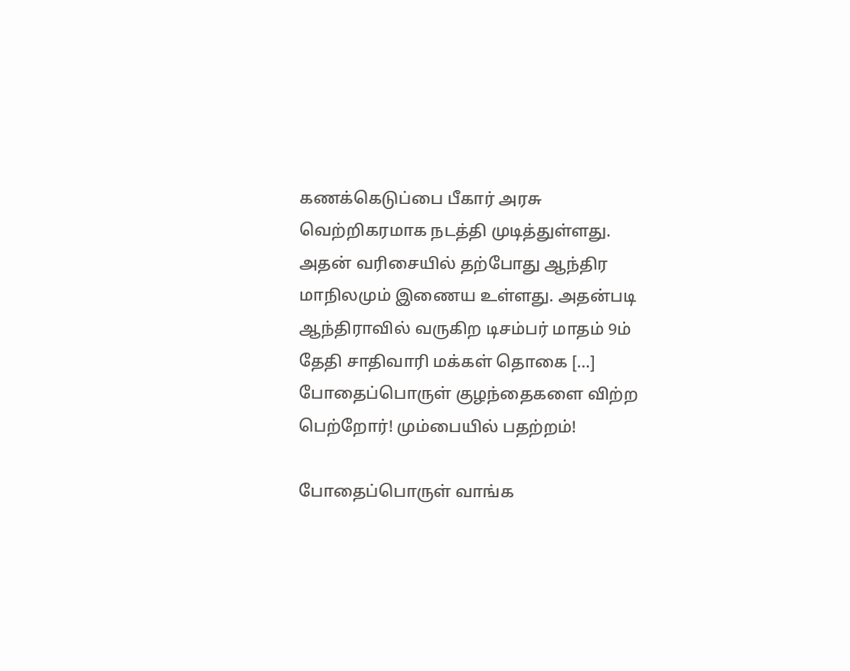கணக்கெடுப்பை பீகார் அரசு வெற்றிகரமாக நடத்தி முடித்துள்ளது. அதன் வரிசையில் தற்போது ஆந்திர மாநிலமும் இணைய உள்ளது. அதன்படி ஆந்திராவில் வருகிற டிசம்பர் மாதம் 9ம் தேதி சாதிவாரி மக்கள் தொகை […]
போதைப்பொருள் குழந்தைகளை விற்ற பெற்றோர்! மும்பையில் பதற்றம்!

போதைப்பொருள் வாங்க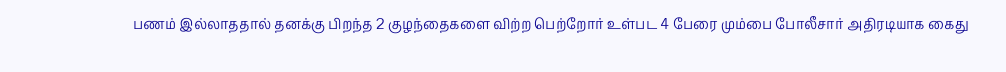பணம் இல்லாததால் தனக்கு பிறந்த 2 குழந்தைகளை விற்ற பெற்றோர் உள்பட 4 பேரை மும்பை போலீசார் அதிரடியாக கைது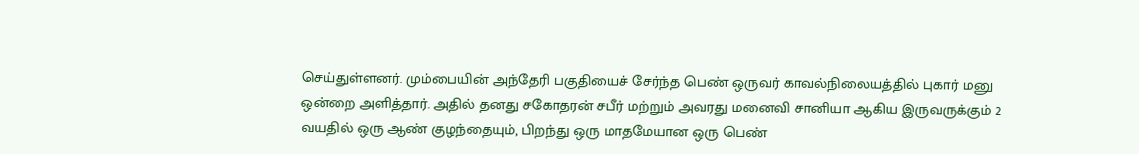செய்துள்ளனர். மும்பையின் அந்தேரி பகுதியைச் சேர்ந்த பெண் ஒருவர் காவல்நிலையத்தில் புகார் மனு ஒன்றை அளித்தார். அதில் தனது சகோதரன் சபீர் மற்றும் அவரது மனைவி சானியா ஆகிய இருவருக்கும் 2 வயதில் ஒரு ஆண் குழந்தையும், பிறந்து ஒரு மாதமேயான ஒரு பெண்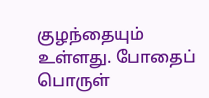குழந்தையும் உள்ளது. போதைப் பொருள்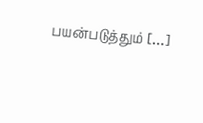பயன்படுத்தும் […]